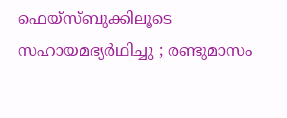ഫെയ്‌സ്ബുക്കിലൂടെ സഹായമഭ്യര്‍ഥിച്ചു ; രണ്ടുമാസം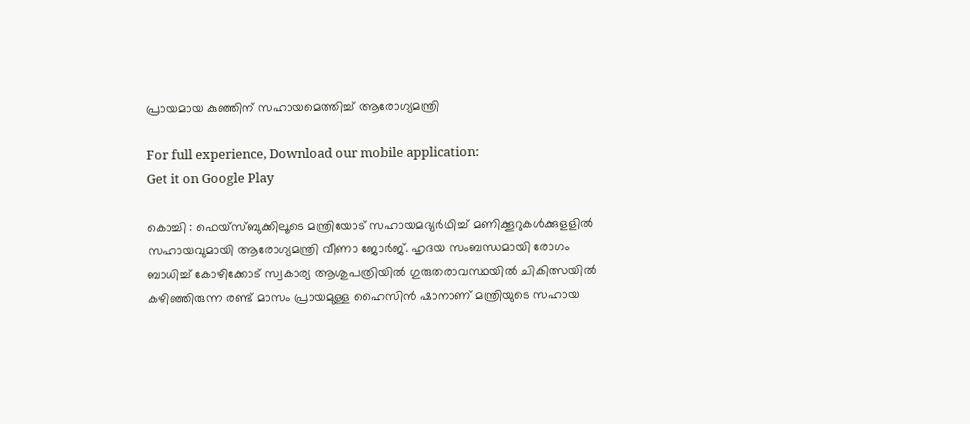പ്രായമായ കുഞ്ഞിന് സഹായമെത്തിച്ച് ആരോഗ്യമന്ത്രി

For full experience, Download our mobile application:
Get it on Google Play

കൊച്ചി : ഫെയ്സ്ബുക്കിലൂടെ മന്ത്രിയോട് സഹായമഭ്യർഥിച്ച് മണിക്കൂറുകൾക്കുളളിൽ സഹായവുമായി ആരോഗ്യമന്ത്രി വീണാ ജോർജ്. ഹൃദയ സംബന്ധമായി രോഗം ബാധിച്ച് കോഴിക്കോട് സ്വകാര്യ ആശുപത്രിയിൽ ഗുരുതരാവസ്ഥയിൽ ചികിത്സയിൽ കഴിഞ്ഞിരുന്ന രണ്ട് മാസം പ്രായമുള്ള ഹൈസിൻ ഷാനാണ് മന്ത്രിയുടെ സഹായ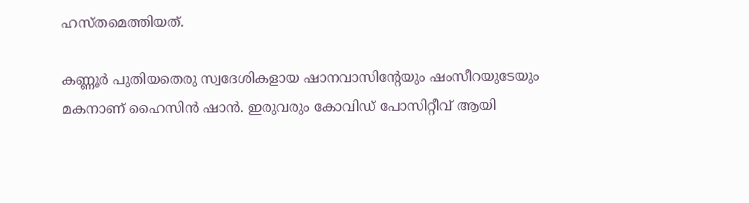ഹസ്തമെത്തിയത്.

കണ്ണൂർ പുതിയതെരു സ്വദേശികളായ ഷാനവാസിന്റേയും ഷംസീറയുടേയും മകനാണ് ഹൈസിൻ ഷാൻ. ഇരുവരും കോവിഡ് പോസിറ്റീവ് ആയി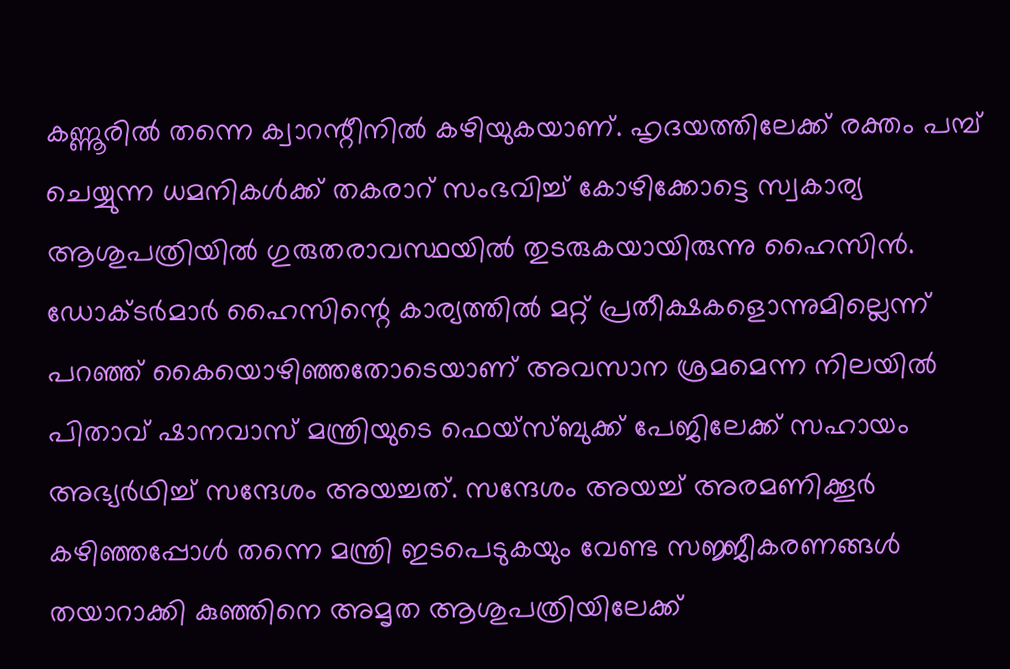കണ്ണൂരിൽ തന്നെ ക്വാറന്റീനിൽ കഴിയുകയാണ്. ഹൃദയത്തിലേക്ക് രക്തം പമ്പ് ചെയ്യുന്ന ധമനികൾക്ക് തകരാറ് സംഭവിച്ച് കോഴിക്കോട്ടെ സ്വകാര്യ ആശുപത്രിയിൽ ഗുരുതരാവസ്ഥയിൽ തുടരുകയായിരുന്നു ഹൈസിൻ. ഡോക്ടർമാർ ഹൈസിന്റെ കാര്യത്തിൽ മറ്റ് പ്രതീക്ഷകളൊന്നുമില്ലെന്ന് പറഞ്ഞ് കൈയൊഴിഞ്ഞതോടെയാണ് അവസാന ശ്രമമെന്ന നിലയിൽ പിതാവ് ഷാനവാസ് മന്ത്രിയുടെ ഫെയ്സ്ബുക്ക് പേജിലേക്ക് സഹായം അഭ്യർഥിച്ച് സന്ദേശം അയച്ചത്. സന്ദേശം അയച്ച് അരമണിക്കൂർ കഴിഞ്ഞപ്പോൾ തന്നെ മന്ത്രി ഇടപെടുകയും വേണ്ട സജ്ജീകരണങ്ങൾ തയാറാക്കി കുഞ്ഞിനെ അമൃത ആശുപത്രിയിലേക്ക്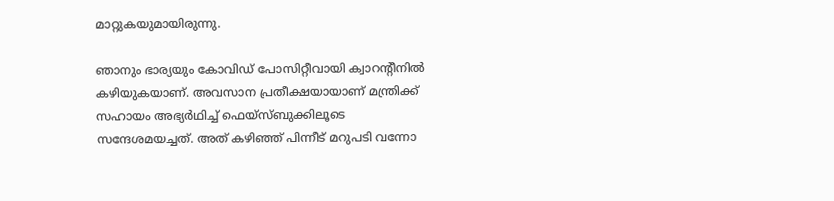മാറ്റുകയുമായിരുന്നു.

ഞാനും ഭാര്യയും കോവിഡ് പോസിറ്റീവായി ക്വാറന്റീനിൽ കഴിയുകയാണ്. അവസാന പ്രതീക്ഷയായാണ് മന്ത്രിക്ക് സഹായം അഭ്യർഥിച്ച് ഫെയ്സ്ബുക്കിലൂടെ സന്ദേശമയച്ചത്. അത് കഴിഞ്ഞ് പിന്നീട് മറുപടി വന്നോ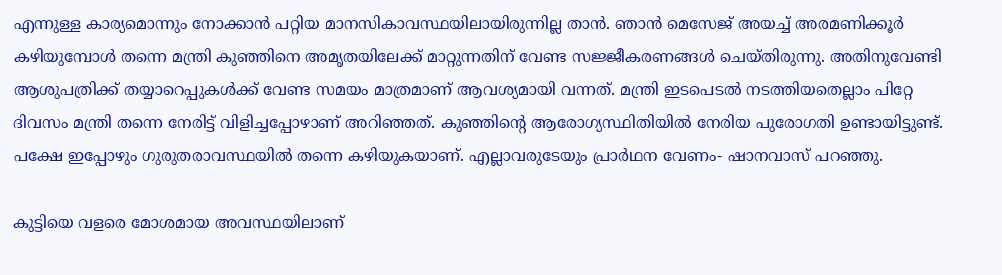എന്നുള്ള കാര്യമൊന്നും നോക്കാൻ പറ്റിയ മാനസികാവസ്ഥയിലായിരുന്നില്ല താൻ. ഞാൻ മെസേജ് അയച്ച് അരമണിക്കൂർ കഴിയുമ്പോൾ തന്നെ മന്ത്രി കുഞ്ഞിനെ അമൃതയിലേക്ക് മാറ്റുന്നതിന് വേണ്ട സജ്ജീകരണങ്ങൾ ചെയ്തിരുന്നു. അതിനുവേണ്ടി ആശുപത്രിക്ക് തയ്യാറെപ്പുകൾക്ക് വേണ്ട സമയം മാത്രമാണ് ആവശ്യമായി വന്നത്. മന്ത്രി ഇടപെടൽ നടത്തിയതെല്ലാം പിറ്റേ ദിവസം മന്ത്രി തന്നെ നേരിട്ട് വിളിച്ചപ്പോഴാണ് അറിഞ്ഞത്. കുഞ്ഞിന്റെ ആരോഗ്യസ്ഥിതിയിൽ നേരിയ പുരോഗതി ഉണ്ടായിട്ടുണ്ട്. പക്ഷേ ഇപ്പോഴും ഗുരുതരാവസ്ഥയിൽ തന്നെ കഴിയുകയാണ്. എല്ലാവരുടേയും പ്രാർഥന വേണം- ഷാനവാസ് പറഞ്ഞു.

കുട്ടിയെ വളരെ മോശമായ അവസ്ഥയിലാണ്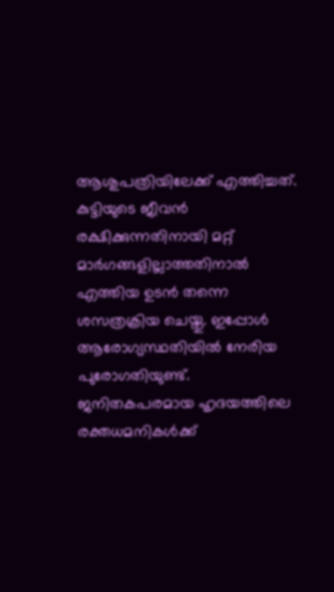ആശുപത്രിയിലേക്ക് എത്തിച്ചത്. കുട്ടിയുടെ ജീവൻ രക്ഷിക്കുന്നതിനായി മറ്റ് മാർഗങ്ങളില്ലാത്തതിനാൽ എത്തിയ ഉടൻ തന്നെ ശസത്രക്രിയ ചെയ്തു. ഇപ്പോൾ ആരോഗ്യസ്ഥതിയിൽ നേരിയ പുരോഗതിയുണ്ട്. ജനിതകപരമായ ഹൃദയത്തിലെ രക്തധമനികൾക്ക്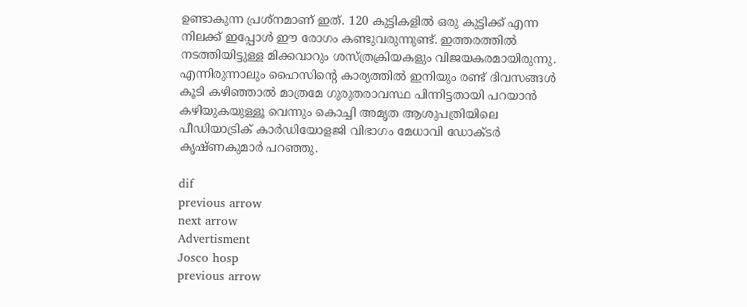ഉണ്ടാകുന്ന പ്രശ്നമാണ് ഇത്. 120 കുട്ടികളിൽ ഒരു കുട്ടിക്ക് എന്ന നിലക്ക് ഇപ്പോൾ ഈ രോഗം കണ്ടുവരുന്നുണ്ട്. ഇത്തരത്തിൽ നടത്തിയിട്ടുള്ള മിക്കവാറും ശസ്ത്രക്രിയകളും വിജയകരമായിരുന്നു. എന്നിരുന്നാലും ഹൈസിന്റെ കാര്യത്തിൽ ഇനിയും രണ്ട് ദിവസങ്ങൾ കൂടി കഴിഞ്ഞാൽ മാത്രമേ ഗുരുതരാവസ്ഥ പിന്നിട്ടതായി പറയാൻ കഴിയുകയുള്ളൂ വെന്നും കൊച്ചി അമൃത ആശുപത്രിയിലെ പീഡിയാട്രിക് കാർഡിയോളജി വിഭാഗം മേധാവി ഡോക്ടർ കൃഷ്ണകുമാർ പറഞ്ഞു.

dif
previous arrow
next arrow
Advertisment
Josco hosp
previous arrow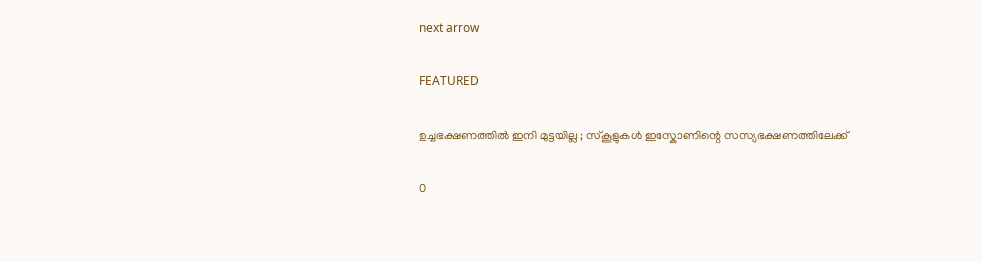next arrow

FEATURED

ഉച്ചഭക്ഷണത്തിൽ ഇനി മുട്ടയില്ല ; സ്കൂളുകൾ ഇസ്കോണിന്റെ സസ്യഭക്ഷണത്തിലേക്ക്

0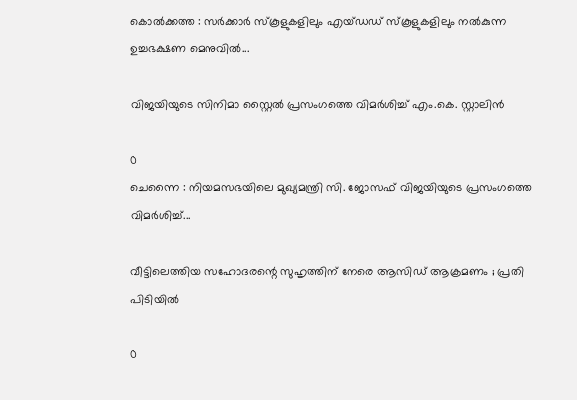കൊൽക്കത്ത : സർക്കാർ സ്‌കൂളുകളിലും എയ്ഡഡ് സ്‌കൂളുകളിലും നൽകുന്ന ഉച്ചഭക്ഷണ മെനുവിൽ...

വിജയിയുടെ സിനിമാ സ്റ്റൈൽ പ്രസംഗത്തെ വിമർശിച്ച് എം.കെ. സ്റ്റാലിൻ

0
ചെന്നൈ : നിയമസഭയിലെ മുഖ്യമന്ത്രി സി. ജോസഫ് വിജയിയുടെ പ്രസംഗത്തെ വിമർശിച്ച്...

വീട്ടിലെത്തിയ സഹോദരന്റെ സുഹൃത്തിന് നേരെ ആസിഡ് ആക്രമണം ; പ്രതി പിടിയിൽ

0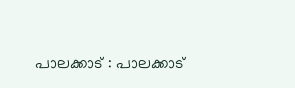പാലക്കാട് : പാലക്കാട്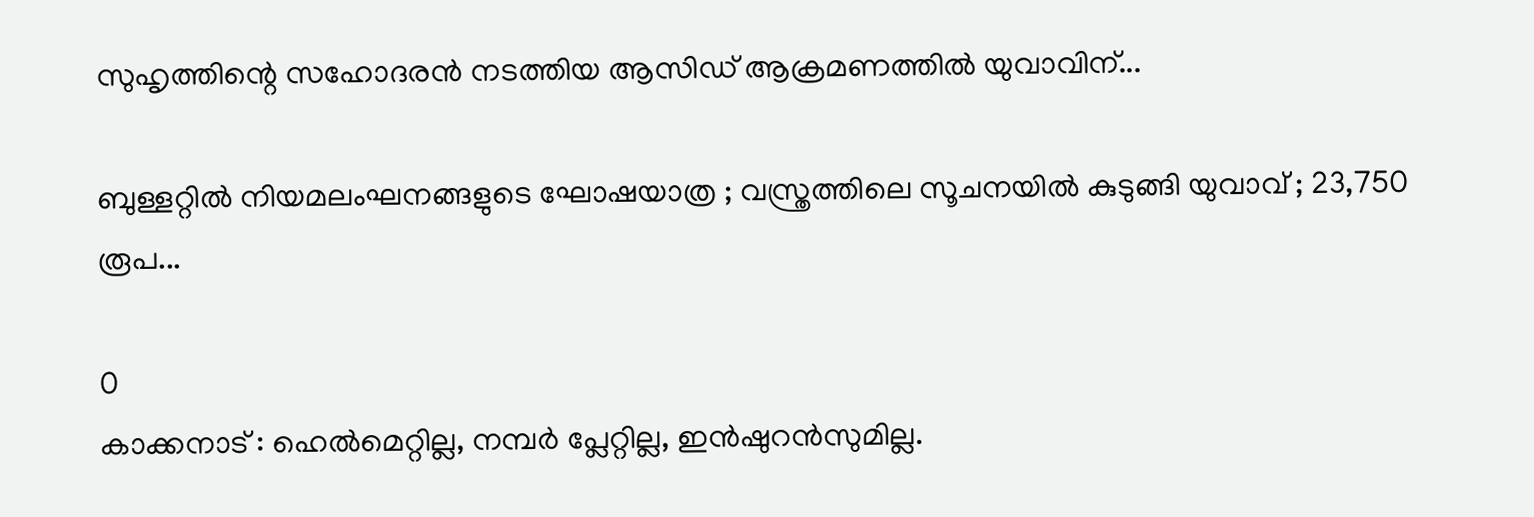സുഹൃത്തിന്റെ സഹോദരൻ നടത്തിയ ആസിഡ് ആക്രമണത്തിൽ യുവാവിന്...

ബുള്ളറ്റിൽ നിയമലംഘനങ്ങളുടെ ഘോഷയാത്ര ; വസ്ത്രത്തിലെ സൂചനയിൽ കുടുങ്ങി യുവാവ് ; 23,750 രൂപ...

0
കാക്കനാട് : ഹെൽമെറ്റില്ല, നമ്പർ പ്ലേറ്റില്ല, ഇൻഷുറൻസുമില്ല.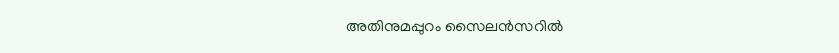അതിനുമപ്പുറം സൈലൻസറിൽ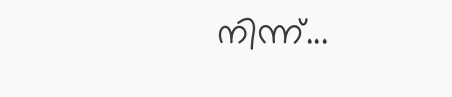നിന്ന്...